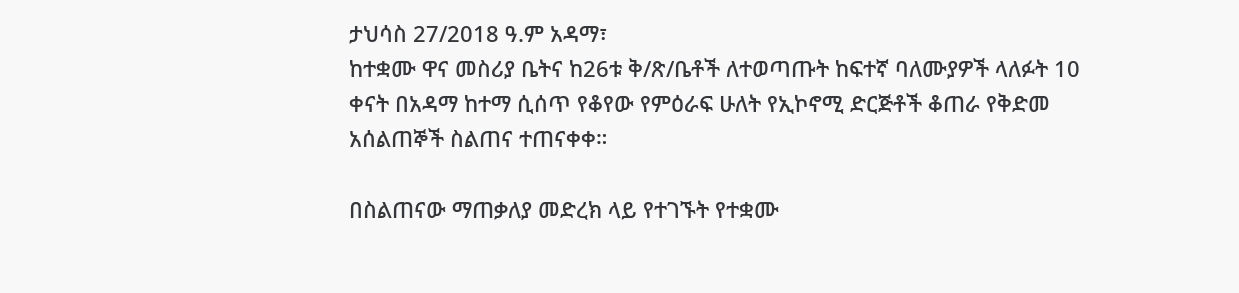ታህሳስ 27/2018 ዓ.ም አዳማ፣
ከተቋሙ ዋና መስሪያ ቤትና ከ26ቱ ቅ/ጽ/ቤቶች ለተወጣጡት ከፍተኛ ባለሙያዎች ላለፉት 10 ቀናት በአዳማ ከተማ ሲሰጥ የቆየው የምዕራፍ ሁለት የኢኮኖሚ ድርጅቶች ቆጠራ የቅድመ አሰልጠኞች ስልጠና ተጠናቀቀ።

በስልጠናው ማጠቃለያ መድረክ ላይ የተገኙት የተቋሙ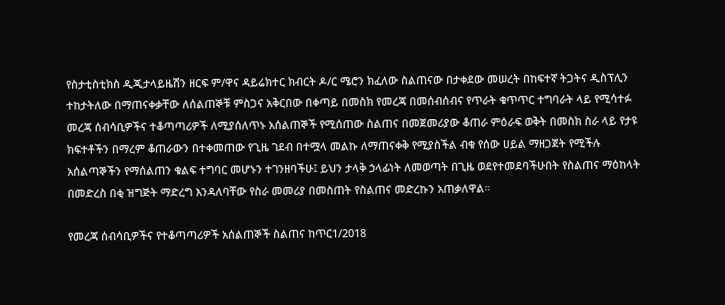የስታቲስቲክስ ዲጂታላይዜሽን ዘርፍ ም/ዋና ዳይሬክተር ክብርት ዶ/ር ሜሮን ክፈለው ስልጠናው በታቀደው መሠረት በከፍተኛ ትጋትና ዲስፕሊን ተከታትለው በማጠናቀቃቸው ለሰልጠኞቹ ምስጋና አቅርበው በቀጣይ በመስክ የመረጃ በመሰብሰብና የጥራት ቁጥጥር ተግባራት ላይ የሚሳተፉ መረጃ ሰብሳቢዎችና ተቆጣጣሪዎች ለሚያሰለጥኑ አሰልጠኞች የሚሰጠው ስልጠና በመጀመሪያው ቆጠራ ምዕራፍ ወቅት በመስክ ስራ ላይ የታዩ ክፍተቶችን በማረም ቆጠራውን በተቀመጠው የጊዜ ገደብ በተሟላ መልኩ ለማጠናቀቅ የሚያስችል ብቁ የሰው ሀይል ማዘጋጀት የሚችሉ አሰልጣኞችን የማሰልጠን ቁልፍ ተግባር መሆኑን ተገንዘባችሁ፤ ይህን ታላቅ ኃላፊነት ለመወጣት በጊዜ ወደየተመደባችሁበት የስልጠና ማዕከላት በመድረስ በቂ ዝግጅት ማድረግ እንዳለባቸው የስራ መመሪያ በመስጠት የስልጠና መድረኩን አጠቃለዋል።

የመረጃ ሰብሳቢዎችና የተቆጣጣሪዎች አሰልጠኞች ስልጠና ከጥር1/2018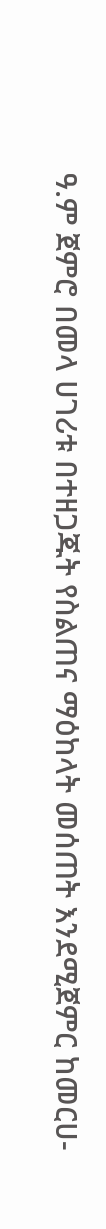ዓ.ም ጀምሮ በመላ ሀገሪቱ በተዘጋጁት የስልጠና ማዕከላት መሰጠት እንደሚጀምር ከመርሀ-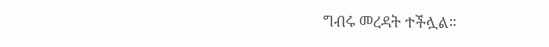ግብሩ መረዳት ተችሏል።